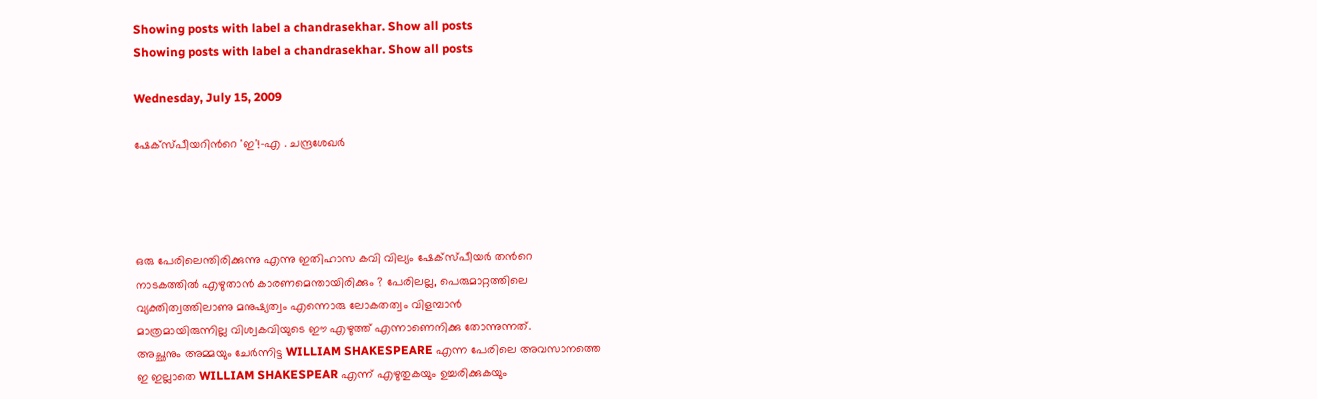Showing posts with label a chandrasekhar. Show all posts
Showing posts with label a chandrasekhar. Show all posts

Wednesday, July 15, 2009

ഷേക്സ്പീയറിന്‍റെ 'ഇ'!-എ . ചന്ദ്രശേഖര്‍




ഒരു പേരിലെന്തിരിക്കുന്നു എന്നു ഇതിഹാസ കവി വില്യം ഷേക്സ്പീയര്‍ തന്‍റെ
നാടകത്തില്‍ എഴുതാന്‍ കാരണമെന്തായിരിക്കും ? പേരിലല്ല, പെരുമാറ്റത്തിലെ
വ്യക്തിത്വത്തിലാണു മനുഷ്യത്വം എന്നൊരു ലോകതത്വം വിളമ്പാന്‍
മാത്രമായിരുന്നില്ല വിശ്വകവിയുടെ ഈ എഴുത്ത് എന്നാണെനിക്കു തോന്നുന്നത്.
അച്ഛനും അമ്മയും ചേര്‍ന്നിട്ട WILLIAM SHAKESPEARE എന്ന പേരിലെ അവസാനത്തെ
ഇ ഇല്ലാതെ WILLIAM SHAKESPEAR എന്ന് എഴുതുകയും ഉച്ചരിക്കുകയും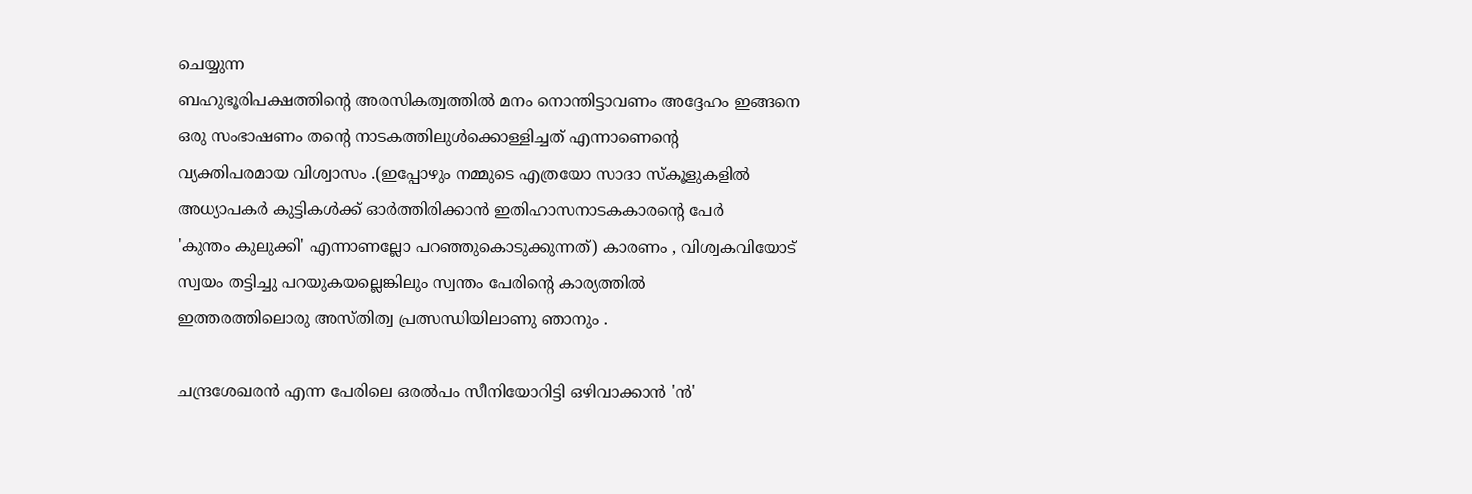ചെയ്യുന്ന
ബഹുഭൂരിപക്ഷത്തിന്‍റെ അരസികത്വത്തില്‍ മനം നൊന്തിട്ടാവണം അദ്ദേഹം ഇങ്ങനെ
ഒരു സംഭാഷണം തന്‍റെ നാടകത്തിലുള്‍ക്കൊള്ളിച്ചത് എന്നാണെന്‍റെ
വ്യക്തിപരമായ വിശ്വാസം .(ഇപ്പോഴും നമ്മുടെ എത്രയോ സാദാ സ്കൂളുകളില്‍
അധ്യാപകര്‍ കുട്ടികള്‍ക്ക് ഓര്‍ത്തിരിക്കാന്‍ ഇതിഹാസനാടകകാരന്‍റെ പേര്‍
'കുന്തം കുലുക്കി' എന്നാണല്ലോ പറഞ്ഞുകൊടുക്കുന്നത്) കാരണം , വിശ്വകവിയോട്
സ്വയം തട്ടിച്ചു പറയുകയല്ലെങ്കിലും സ്വന്തം പേരിന്‍റെ കാര്യത്തില്‍
ഇത്തരത്തിലൊരു അസ്തിത്വ പ്രത്സന്ധിയിലാണു ഞാനും .

ചന്ദ്രശേഖരന്‍ എന്ന പേരിലെ ഒരല്‍പം സീനിയോറിട്ടി ഒഴിവാക്കാന്‍ 'ന്‍'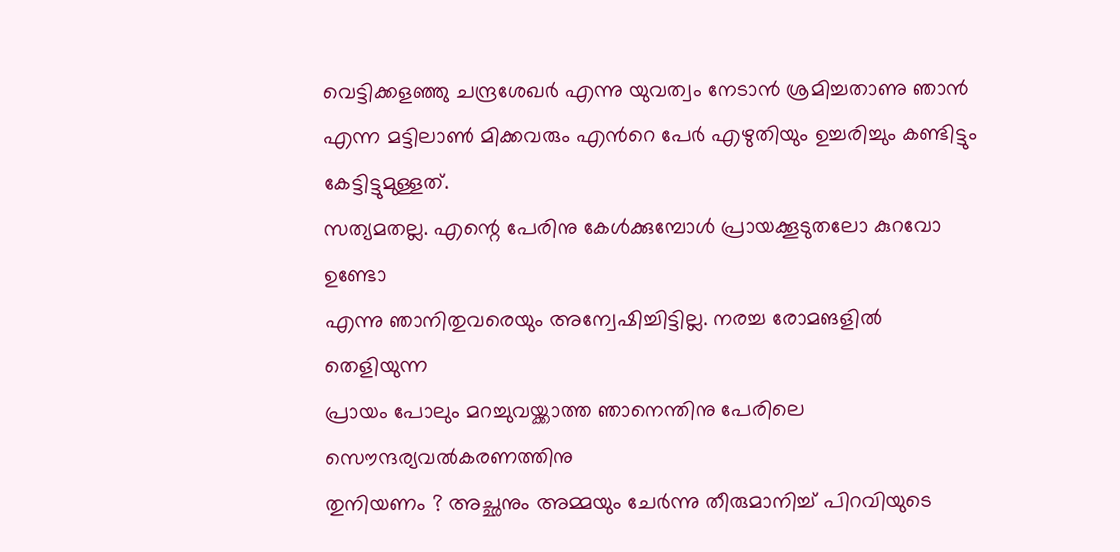വെട്ടിക്കളഞ്ഞു ചന്ദ്രശേഖര്‍ എന്നു യുവത്വം നേടാന്‍ ശ്രമിച്ചതാണു ഞാന്‍
എന്ന മട്ടിലാണ്‍ മിക്കവരും എന്‍റെ പേര്‍ എഴുതിയും ഉച്ചരിച്ചും കണ്ടിട്ടും
കേട്ടിട്ടുമുള്ളത്.
സത്യമതല്ല. എന്റെ പേരിനു കേള്‍ക്കുമ്പോള്‍ പ്രായക്കൂടുതലോ കുറവോ ഉണ്ടോ
എന്നു ഞാനിതുവരെയും അന്വേഷിച്ചിട്ടില്ല. നരച്ച രോമങളില്‍ തെളിയുന്ന
പ്രായം പോലും മറച്ചുവയ്ക്കാത്ത ഞാനെന്തിനു പേരിലെ സൌന്ദര്യവല്‍കരണത്തിനു
തുനിയണം ? അച്ഛനും അമ്മയും ചേര്‍ന്നു തീരുമാനിച്ച് പിറവിയുടെ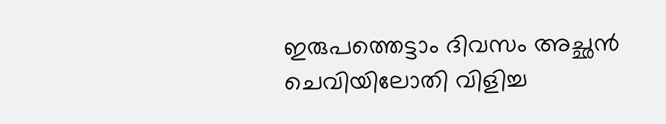ഇരുപത്തെട്ടാം ദിവസം അച്ഛന്‍ ചെവിയിലോതി വിളിച്ച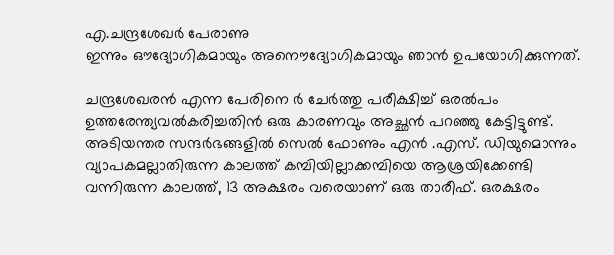എ.ചന്ദ്രശേഖര്‍ പേരാണു
ഇന്നും ഔദ്യോഗികമായും അനൌദ്യോഗികമായും ഞാന്‍ ഉപയോഗിക്കുന്നത്.

ചന്ദ്രശേഖരന്‍ എന്ന പേരിനെ ര്‍ ചേര്‍ത്തു പരീക്ഷിച്ച് ഒരല്‍പം
ഉത്തരേന്ത്യവല്‍കരിച്ചതിന്‍ ഒരു കാരണവും അച്ഛന്‍ പറഞ്ഞു കേട്ടിട്ടുണ്ട്.
അടിയന്തര സന്ദര്‍ഭങ്ങളില്‍ സെല്‍ ഫോണും എന്‍ .എസ്. ഡിയുമൊന്നും
വ്യാപകമല്ലാതിരുന്ന കാലത്ത് കമ്പിയില്ലാക്കമ്പിയെ ആശ്രയിക്കേണ്ടി
വന്നിരുന്ന കാലത്ത്, 13 അക്ഷരം വരെയാണ്‌ ഒരു താരീഫ്. ഒരക്ഷരം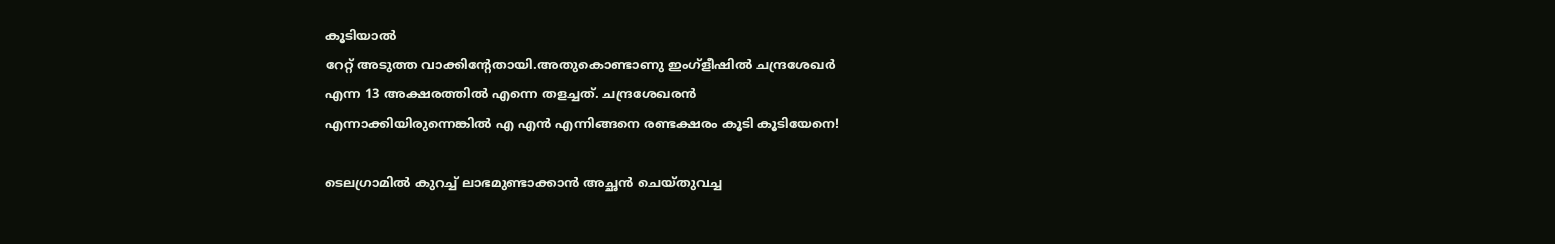കൂടിയാല്‍
റേറ്റ് അടുത്ത വാക്കിന്‍റേതായി.അതുകൊണ്ടാണു ഇംഗ്ളീഷില്‍ ചന്ദ്രശേഖര്‍
എന്ന 13 അക്ഷരത്തില്‍ എന്നെ തളച്ചത്. ചന്ദ്രശേഖരന്‍
എന്നാക്കിയിരുന്നെങ്കില്‍ എ എന്‍ എന്നിങ്ങനെ രണ്ടക്ഷരം കൂടി കൂടിയേനെ!

ടെലഗ്രാമില്‍ കുറച്ച് ലാഭമുണ്ടാക്കാന്‍ അച്ഛന്‍ ചെയ്തുവച്ച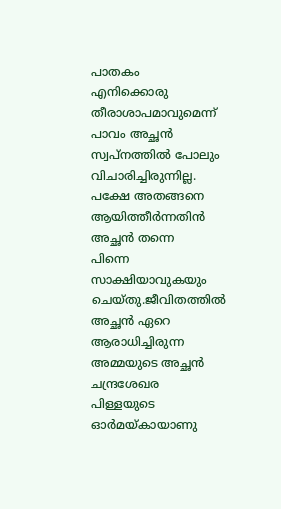പാതകം
എനിക്കൊരു തീരാശാപമാവുമെന്ന് പാവം അച്ഛന്‍ സ്വപ്നത്തില്‍ പോലും
വിചാരിച്ചിരുന്നില്ല. പക്ഷേ അതങ്ങനെ ആയിത്തീര്‍ന്നതിന്‍ അച്ഛന്‍ തന്നെ
പിന്നെ സാക്ഷിയാവുകയും ചെയ്തു.ജീവിതത്തില്‍ അച്ഛന്‍ ഏറെ ആരാധിച്ചിരുന്ന
അമ്മയുടെ അച്ഛന്‍ ചന്ദ്രശേഖര പിള്ളയുടെ ഓര്‍മയ്കായാണു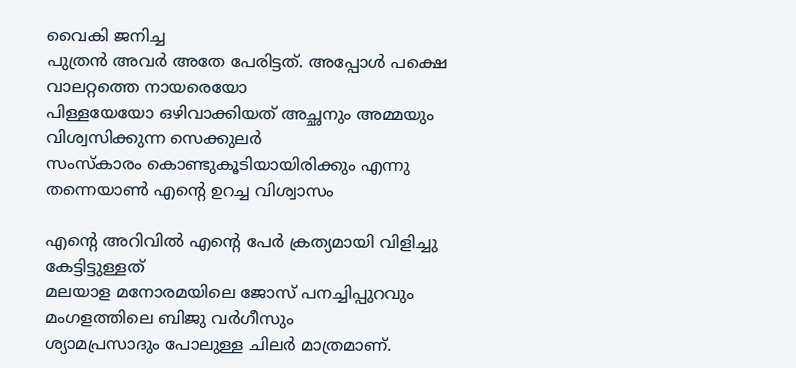വൈകി ജനിച്ച
പുത്രന്‍ അവര്‍ അതേ പേരിട്ടത്. അപ്പോള്‍ പക്ഷെ വാലറ്റത്തെ നായരെയോ
പിള്ളയേയോ ഒഴിവാക്കിയത് അച്ഛനും അമ്മയും വിശ്വസിക്കുന്ന സെക്കുലര്‍
സംസ്കാരം കൊണ്ടുകൂടിയായിരിക്കും എന്നു തന്നെയാണ്‍ എന്‍റെ ഉറച്ച വിശ്വാസം

എന്‍റെ അറിവില്‍ എന്‍റെ പേര്‍ ക്രത്യമായി വിളിച്ചു കേട്ടിട്ടുള്ളത്
മലയാള മനോരമയിലെ ജോസ് പനച്ചിപ്പുറവും മംഗളത്തിലെ ബിജു വര്‍ഗീസും
ശ്യാമപ്രസാദും പോലുള്ള ചിലര്‍ മാത്രമാണ്.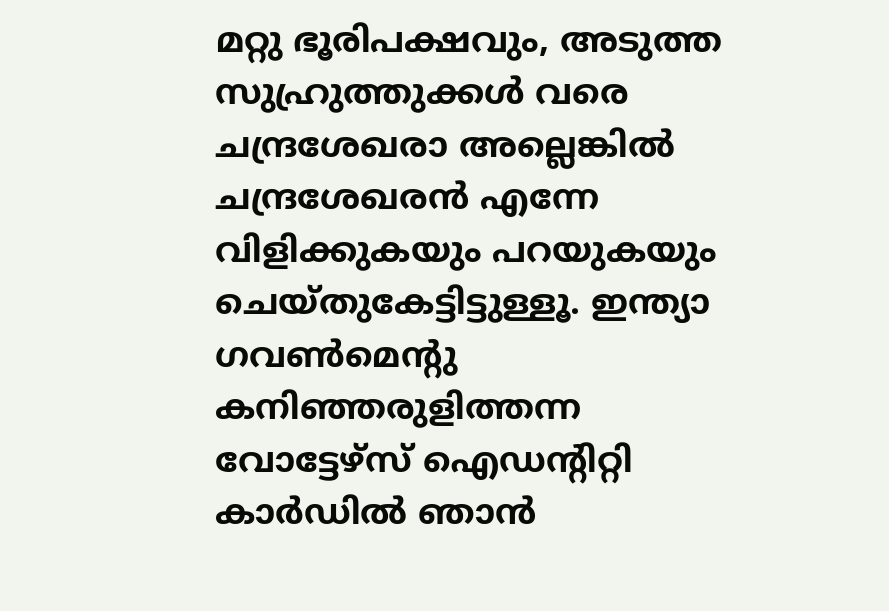മറ്റു ഭൂരിപക്ഷവും, അടുത്ത
സുഹ്രുത്തുക്കള്‍ വരെ ചന്ദ്രശേഖരാ അല്ലെങ്കില്‍ ചന്ദ്രശേഖരന്‍ എന്നേ
വിളിക്കുകയും പറയുകയും ചെയ്തുകേട്ടിട്ടുള്ളൂ. ഇന്ത്യാ ഗവണ്‍മെന്‍റു
കനിഞ്ഞരുളിത്തന്ന വോട്ടേഴ്സ് ഐഡന്‍റിറ്റി കാര്‍ഡില്‍ ഞാന്‍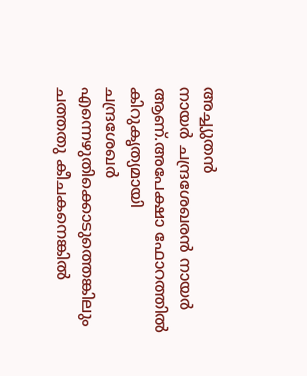അച്ച്യുതന്‍
നായര്‍ ചന്ദ്രശേഖരന്‍ നായര്‍ ആണ്‌.അപേക്ഷാ ഫോറത്തില്‍ കിറുകൃത്യമായി
ചന്ദ്രശേഖര്‍ എന്നെഴുതിക്കൊടുത്തെങ്കിലും ചത്തതു കീചകനെങ്കില്‍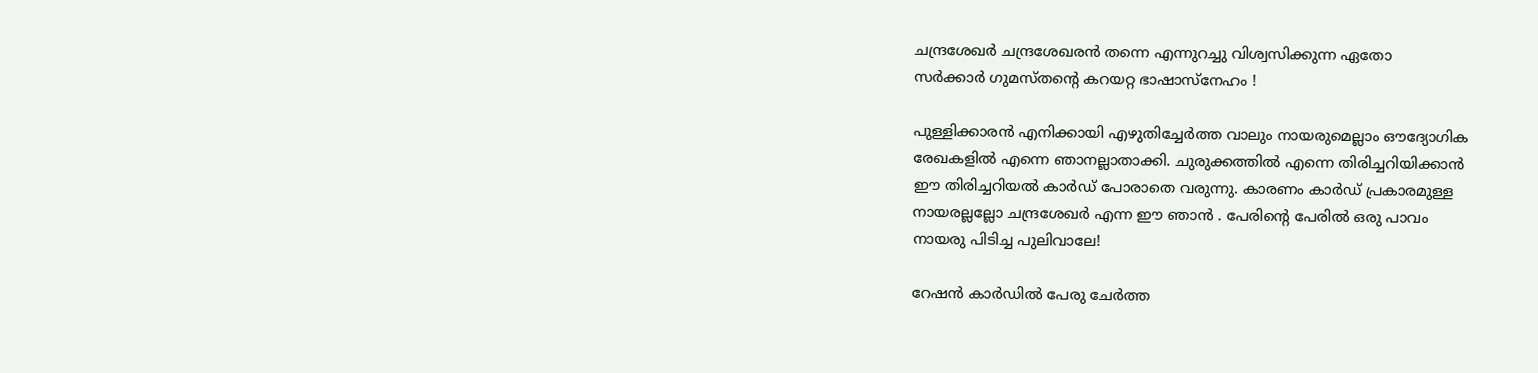ചന്ദ്രശേഖര്‍ ചന്ദ്രശേഖരന്‍ തന്നെ എന്നുറച്ചു വിശ്വസിക്കുന്ന ഏതോ
സര്‍ക്കാര്‍ ഗുമസ്തന്‍റെ കറയറ്റ ഭാഷാസ്നേഹം !

പുള്ളിക്കാരന്‍ എനിക്കായി എഴുതിച്ചേര്‍ത്ത വാലും നായരുമെല്ലാം ഔദ്യോഗിക
രേഖകളില്‍ എന്നെ ഞാനല്ലാതാക്കി. ചുരുക്കത്തില്‍ എന്നെ തിരിച്ചറിയിക്കാന്‍
ഈ തിരിച്ചറിയല്‍ കാര്‍ഡ് പോരാതെ വരുന്നു. കാരണം കാര്‍ഡ് പ്രകാരമുള്ള
നായരല്ലല്ലോ ചന്ദ്രശേഖര്‍ എന്ന ഈ ഞാന്‍ . പേരിന്‍റെ പേരില്‍ ഒരു പാവം
നായരു പിടിച്ച പുലിവാലേ!

റേഷന്‍ കാര്‍ഡില്‍ പേരു ചേര്‍ത്ത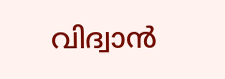വിദ്വാന്‍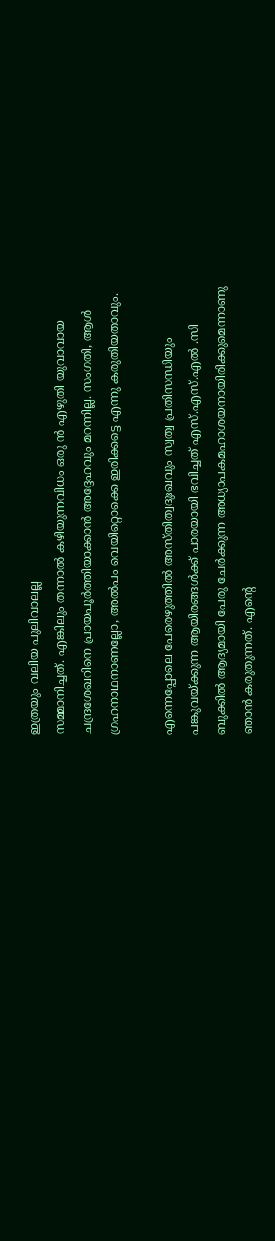ഇത്രയും വലിയ പുലിവാലല്ല
സമ്മാനിച്ചത്. എങ്കിലും തന്നാല്‍ കഴിയുന്നവിധം ഒരു ന്‍ എഴുതി യുവാവായ
ചന്ദ്രശേഖറിനെ പ്രായപൂര്‍ത്തിയാക്കാന്‍ അദ്ദേഹവും മറന്നില്ല. സംഗതി, ആള്‍
ഗ്രഹനാഥനാണല്ലോ, അല്‍പം വെയിറ്റൊക്കെ ഇരിക്കട്ടെ എന്നു കരുതിയതാവും.

എന്നെപ്പോലെ പേരെഴുത്തില്‍ അസ്തിത്വദുഃഖവും സ്വത്വ പ്രതിസന്ധിയും
പങ്കുവയ്ക്കുന്ന ആയിരങ്ങള്‍ക്ക് പാരയായി ഭവിച്ചത് എസ്.എസ്.എല്‍ .സി
ബുക്കില്‍ ആദ്യമായി പേരു ചേര്‍ക്കുന്ന അധ്യാപകമഹാശയനായിരിക്കുമെന്നാണു
ഞാന്‍ കരുതുന്നത്. എന്‍റെ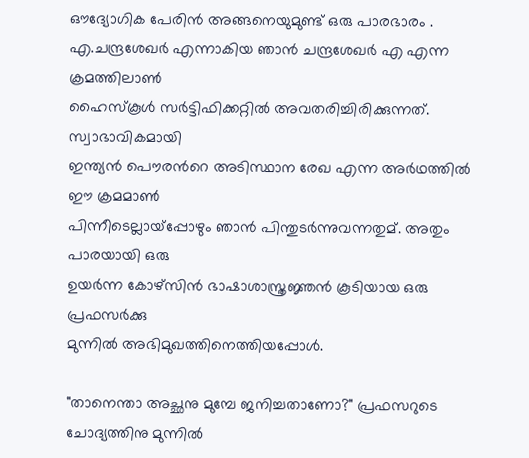ഔദ്യോഗിക പേരിന്‍ അങ്ങനെയുമുണ്ട് ഒരു പാരഭാരം .
എ.ചന്ദ്രശേഖര്‍ എന്നാകിയ ഞാന്‍ ചന്ദ്രശേഖര്‍ എ എന്ന ക്രമത്തിലാണ്‍
ഹൈസ്കൂള്‍ സര്‍ട്ടിഫിക്കറ്റില്‍ അവതരിച്ചിരിക്കുന്നത്. സ്വാഭാവികമായി
ഇന്ത്യന്‍ പൌരന്‍റെ അടിസ്ഥാന രേഖ എന്ന അര്‍ഥത്തില്‍ ഈ ക്രമമാണ്‍
പിന്നീടെല്ലായ്പ്പോഴും ഞാന്‍ പിന്തുടര്‍ന്നുവന്നതുമ്. അതും പാരയായി ഒരു
ഉയര്‍ന്ന കോഴ്സിന്‍ ഭാഷാശാസ്ത്രജ്ഞന്‍ കൂടിയായ ഒരു പ്രഫസര്‍ക്കു
മുന്നില്‍ അഭിമുഖത്തിനെത്തിയപ്പോള്‍.

"താനെന്താ അച്ഛനു മുമ്പേ ജനിച്ചതാണോ?" പ്രഫസറുടെ ചോദ്യത്തിനു മുന്നില്‍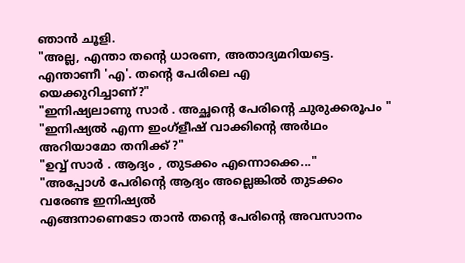ഞാന്‍ ചൂളി.
"അല്ല, എന്താ തന്‍റെ ധാരണ, അതാദ്യമറിയട്ടെ. എന്താണീ 'എ'. തന്റെ പേരിലെ എ
യെക്കുറിച്ചാണ്?"
"ഇനിഷ്യലാണു സാര്‍ . അച്ഛന്‍റെ പേരിന്‍റെ ചുരുക്കരൂപം "
"ഇനിഷ്യല്‍ എന്ന ഇംഗ്ളീഷ് വാക്കിന്‍റെ അര്‍ഥം അറിയാമോ തനിക്ക് ?"
"ഉവ്വ് സാര്‍ . ആദ്യം , തുടക്കം എന്നൊക്കെ..."
"അപ്പോള്‍ പേരിന്‍റെ ആദ്യം അല്ലെങ്കില്‍ തുടക്കം വരേണ്ട ഇനിഷ്യല്‍
എങ്ങനാണെടോ താന്‍ തന്‍റെ പേരിന്‍റെ അവസാനം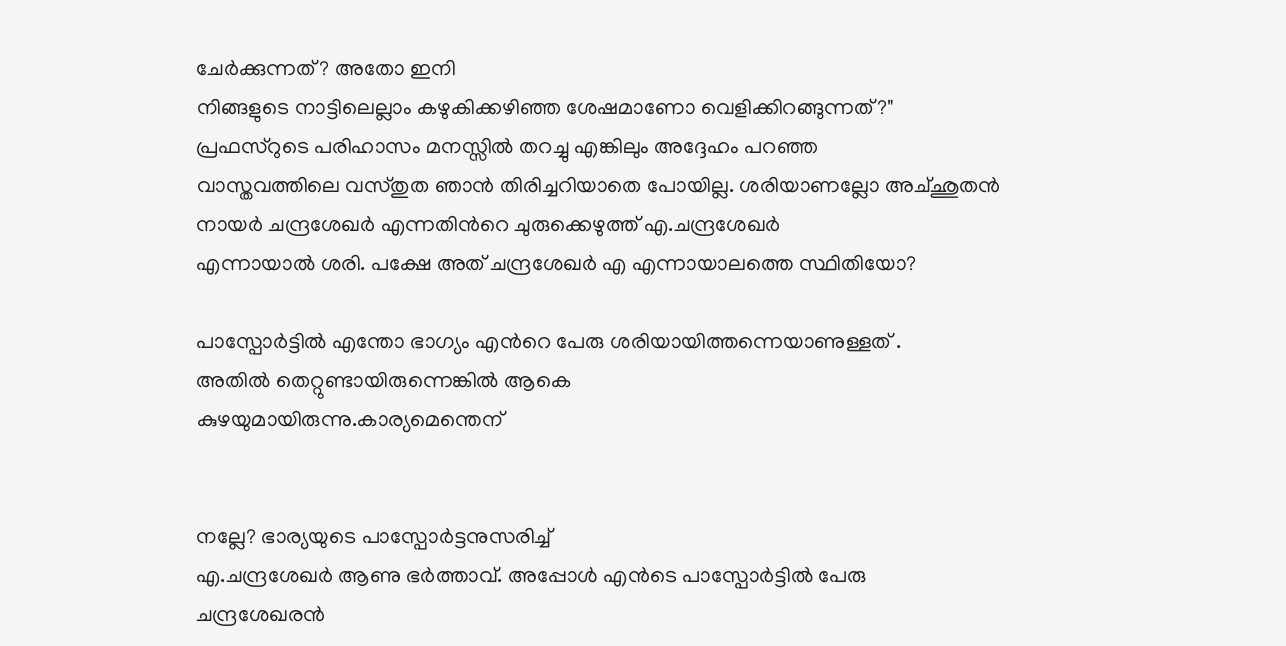ചേര്‍ക്കുന്നത്? അതോ ഇനി
നിങ്ങളുടെ നാട്ടിലെല്ലാം കഴുകിക്കഴിഞ്ഞ ശേഷമാണോ വെളിക്കിറങ്ങുന്നത്?"
പ്രഫസ്റുടെ പരിഹാസം മനസ്സില്‍ തറച്ചു എങ്കിലും അദ്ദേഹം പറഞ്ഞ
വാസ്തവത്തിലെ വസ്തുത ഞാന്‍ തിരിച്ചറിയാതെ പോയില്ല. ശരിയാണല്ലോ അച്ഛുതന്‍
നായര്‍ ചന്ദ്രശേഖര്‍ എന്നതിന്‍റെ ചുരുക്കെഴുത്ത് എ.ചന്ദ്രശേഖര്‍
എന്നായാല്‍ ശരി. പക്ഷേ അത് ചന്ദ്രശേഖര്‍ എ എന്നായാലത്തെ സ്ഥിതിയോ?

പാസ്പോര്‍ട്ടില്‍ എന്തോ ഭാഗ്യം എന്‍റെ പേരു ശരിയായിത്തന്നെയാണുള്ളത് .
അതില്‍ തെറ്റുണ്ടായിരുന്നെങ്കില്‍ ആകെ
കുഴയുമായിരുന്നു.കാര്യമെന്തെന്


നല്ലേ? ഭാര്യയുടെ പാസ്പോര്‍ട്ടനുസരിച്ച്
എ.ചന്ദ്രശേഖര്‍ ആണു ഭര്‍ത്താവ്. അപ്പോള്‍ എന്‍ടെ പാസ്പോര്‍ട്ടില്‍ പേരു
ചന്ദ്രശേഖരന്‍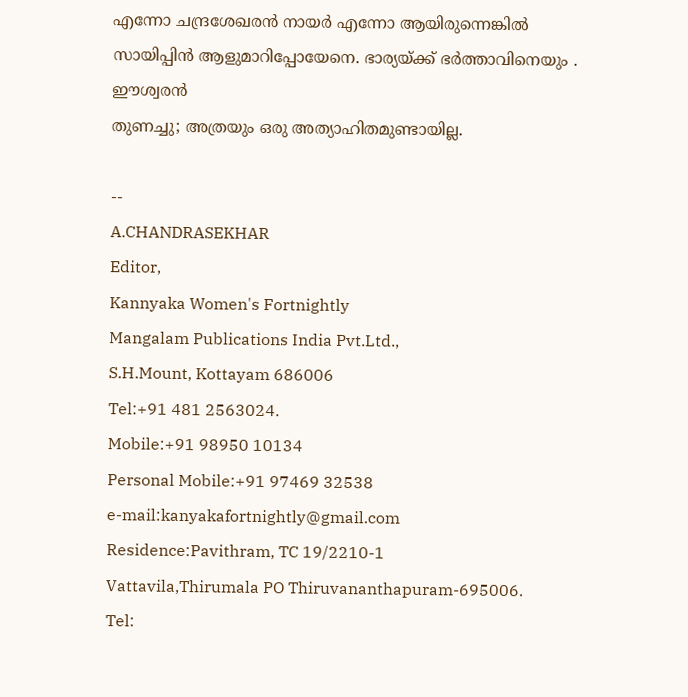എന്നോ ചന്ദ്രശേഖരന്‍ നായര്‍ എന്നോ ആയിരുന്നെങ്കില്‍
സായിപ്പിന്‍ ആളുമാറിപ്പോയേനെ. ഭാര്യയ്ക്ക് ഭര്‍ത്താവിനെയും . ഈശ്വരന്‍
തുണച്ചു; അത്രയും ഒരു അത്യാഹിതമുണ്ടായില്ല.

--
A.CHANDRASEKHAR
Editor,
Kannyaka Women's Fortnightly
Mangalam Publications India Pvt.Ltd.,
S.H.Mount, Kottayam 686006
Tel:+91 481 2563024.
Mobile:+91 98950 10134
Personal Mobile:+91 97469 32538
e-mail:kanyakafortnightly@gmail.com
Residence:Pavithram, TC 19/2210-1
Vattavila,Thirumala PO Thiruvananthapuram-695006.
Tel: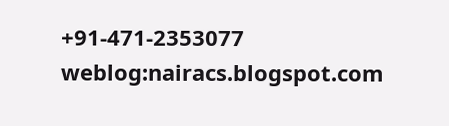+91-471-2353077
weblog:nairacs.blogspot.com